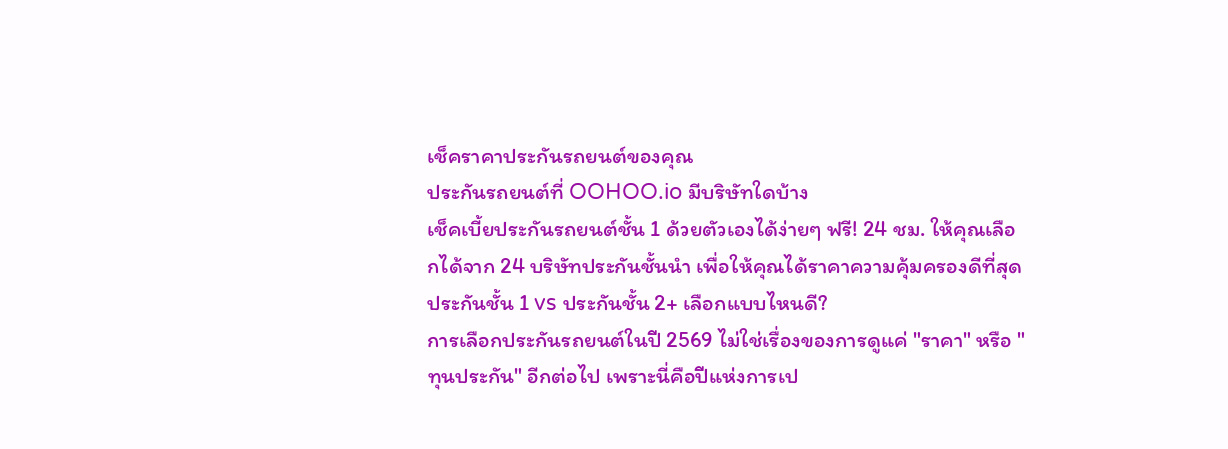เช็คราคาประกันรถยนต์ของคุณ
ประกันรถยนต์ที่ OOHOO.io มีบริษัทใดบ้าง
เช็คเบี้ยประกันรถยนต์ชั้น 1 ด้วยตัวเองได้ง่ายๆ ฟรี! 24 ชม. ให้คุณเลือกได้จาก 24 บริษัทประกันชั้นนำ เพื่อให้คุณได้ราคาความคุ้มครองดีที่สุด
ประกันชั้น 1 vs ประกันชั้น 2+ เลือกแบบไหนดี?
การเลือกประกันรถยนต์ในปี 2569 ไม่ใช่เรื่องของการดูแค่ "ราคา" หรือ "ทุนประกัน" อีกต่อไป เพราะนี่คือปีแห่งการเป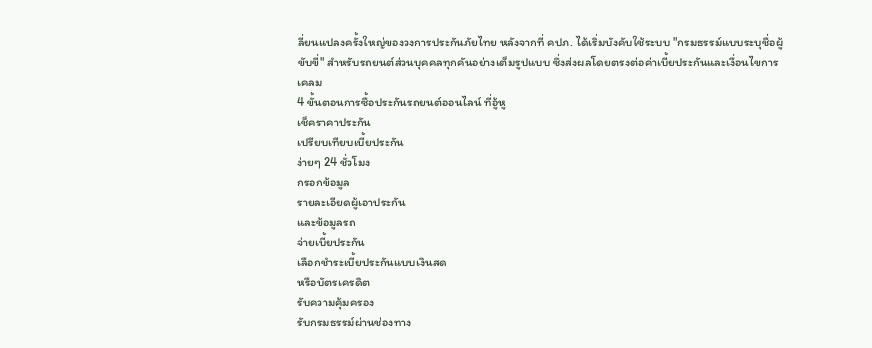ลี่ยนแปลงครั้งใหญ่ของวงการประกันภัยไทย หลังจากที่ คปภ. ได้เริ่มบังคับใช้ระบบ "กรมธรรม์แบบระบุชื่อผู้ขับขี่" สำหรับรถยนต์ส่วนบุคคลทุกคันอย่างเต็มรูปแบบ ซึ่งส่งผลโดยตรงต่อค่าเบี้ยประกันและเงื่อนไขการเคลม
4 ขั้นตอนการซื้อประกันรถยนต์ออนไลน์ ที่อู้หู
เช็คราคาประกัน
เปรียบเทียบเบี้ยประกัน
ง่ายๆ 24 ชั่วโมง
กรอกข้อมูล
รายละเอียดผู้เอาประกัน
และข้อมูลรถ
จ่ายเบี้ยประกัน
เลือกชำระเบี้ยประกันแบบเงินสด
หรือบัตรเครดิต
รับความคุ้มครอง
รับกรมธรรม์ผ่านช่องทาง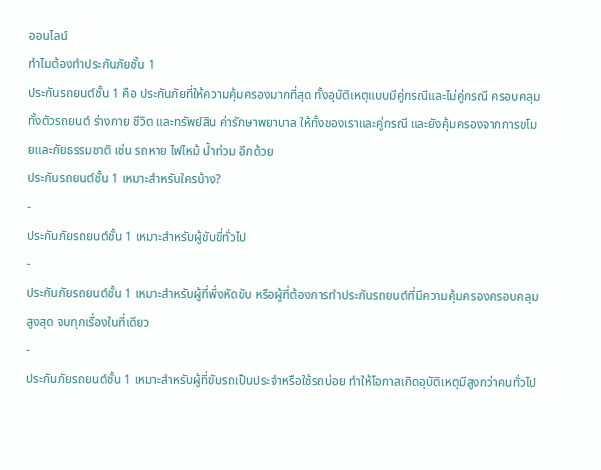ออนไลน์
ทำไมต้องทำประกันภัยชั้น 1
ประกันรถยนต์ชั้น 1 คือ ประกันภัยที่ให้ความคุ้มครองมากที่สุด ทั้งอุบัติเหตุแบบมีคู่กรณีและไม่คู่กรณี ครอบคลุมทั้งตัวรถยนต์ ร่างกาย ชีวิต และทรัพย์สิน ค่ารักษาพยาบาล ให้ทั้งของเราและคู่กรณี และยังคุ้มครองจากการขโมยและภัยธรรมชาติ เช่น รถหาย ไฟไหม้ น้ำท่วม อีกด้วย
ประกันรถยนต์ชั้น 1 เหมาะสำหรับใครบ้าง?
-
ประกันภัยรถยนต์ชั้น 1 เหมาะสำหรับผู้ขับขี่ทั่วไป
-
ประกันภัยรถยนต์ชั้น 1 เหมาะสำหรับผู้ที่พึ่งหัดขับ หรือผู้ที่ต้องการทำประกันรถยนต์ที่มีความคุ้มครองครอบคลุมสูงสุด จบทุกเรื่องในที่เดียว
-
ประกันภัยรถยนต์ชั้น 1 เหมาะสำหรับผู้ที่ขับรถเป็นประจำหรือใช้รถบ่อย ทำให้โอกาสเกิดอุบัติเหตุมีสูงกว่าคนทั่วไป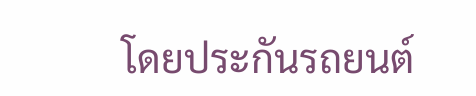โดยประกันรถยนต์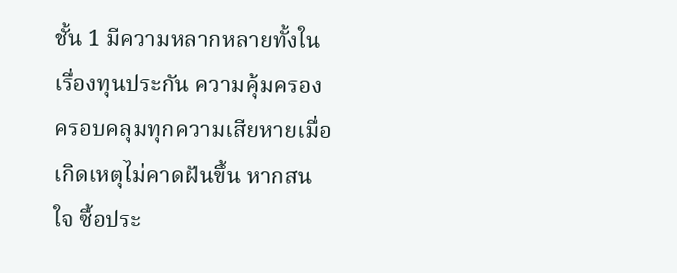ชั้น 1 มีความหลากหลายทั้งในเรื่องทุนประกัน ความคุ้มครอง ครอบคลุมทุกความเสียหายเมื่อเกิดเหตุไม่คาดฝันขึ้น หากสนใจ ซื้อประ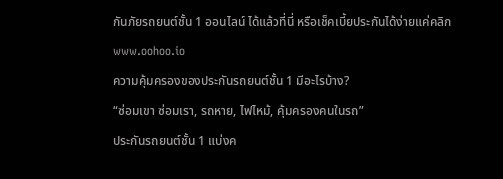กันภัยรถยนต์ชั้น 1 ออนไลน์ ได้แล้วที่นี่ หรือเช็คเบี้ยประกันได้ง่ายแค่คลิก www.oohoo.io
ความคุ้มครองของประกันรถยนต์ชั้น 1 มีอะไรบ้าง?
“ซ่อมเขา ซ่อมเรา, รถหาย, ไฟไหม้, คุ้มครองคนในรถ”
ประกันรถยนต์ชั้น 1 แบ่งค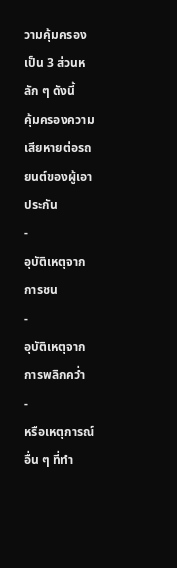วามคุ้มครองเป็น 3 ส่วนหลัก ๆ ดังนี้
คุ้มครองความเสียหายต่อรถยนต์ของผู้เอาประกัน
-
อุบัติเหตุจากการชน
-
อุบัติเหตุจากการพลิกคว่ำ
-
หรือเหตุการณ์อื่น ๆ ที่ทำ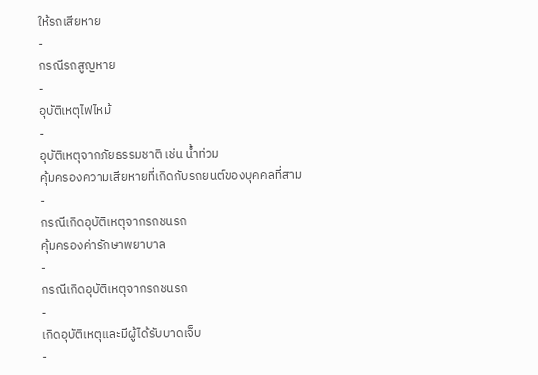ให้รถเสียหาย
-
กรณีรถสูญหาย
-
อุบัติเหตุไฟไหม้
-
อุบัติเหตุจากภัยธรรมชาติ เช่น น้ำท่วม
คุ้มครองความเสียหายที่เกิดกับรถยนต์ของบุคคลที่สาม
-
กรณีเกิดอุบัติเหตุจากรถชนรถ
คุ้มครองค่ารักษาพยาบาล
-
กรณีเกิดอุบัติเหตุจากรถชนรถ
-
เกิดอุบัติเหตุและมีผู้ได้รับบาดเจ็บ
-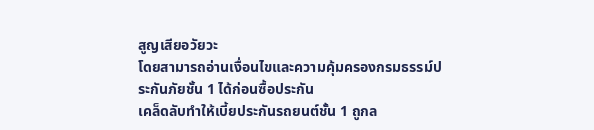สูญเสียอวัยวะ
โดยสามารถอ่านเงื่อนไขและความคุ้มครองกรมธรรม์ประกันภัยชั้น 1 ได้ก่อนซื้อประกัน
เคล็ดลับทำให้เบี้ยประกันรถยนต์ชั้น 1 ถูกล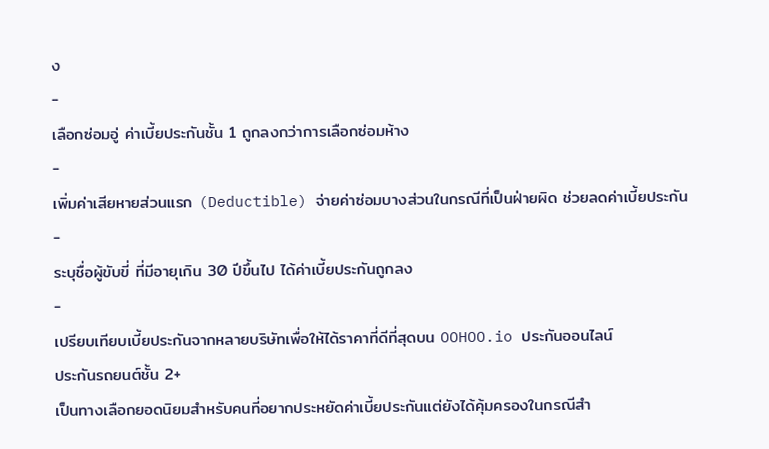ง
-
เลือกซ่อมอู่ ค่าเบี้ยประกันชั้น 1 ถูกลงกว่าการเลือกซ่อมห้าง
-
เพิ่มค่าเสียหายส่วนแรก (Deductible) จ่ายค่าซ่อมบางส่วนในกรณีที่เป็นฝ่ายผิด ช่วยลดค่าเบี้ยประกัน
-
ระบุชื่อผู้ขับขี่ ที่มีอายุเกิน 30 ปีขึ้นไป ได้ค่าเบี้ยประกันถูกลง
-
เปรียบเทียบเบี้ยประกันจากหลายบริษัทเพื่อให้ได้ราคาที่ดีที่สุดบน OOHOO.io ประกันออนไลน์
ประกันรถยนต์ชั้น 2+
เป็นทางเลือกยอดนิยมสำหรับคนที่อยากประหยัดค่าเบี้ยประกันแต่ยังได้คุ้มครองในกรณีสำ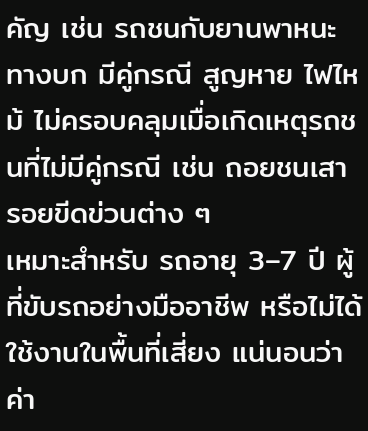คัญ เช่น รถชนกับยานพาหนะทางบก มีคู่กรณี สูญหาย ไฟไหม้ ไม่ครอบคลุมเมื่อเกิดเหตุรถชนที่ไม่มีคู่กรณี เช่น ถอยชนเสา รอยขีดข่วนต่าง ๆ
เหมาะสำหรับ รถอายุ 3–7 ปี ผู้ที่ขับรถอย่างมืออาชีพ หรือไม่ได้ใช้งานในพื้นที่เสี่ยง แน่นอนว่าค่า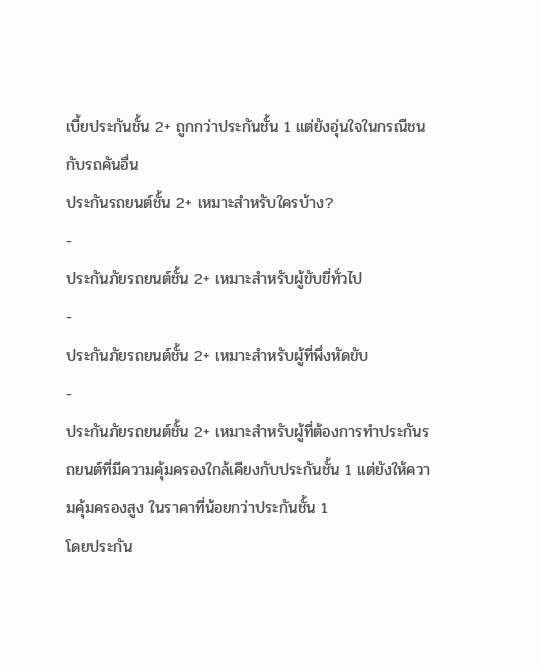เบี้ยประกันชั้น 2+ ถูกกว่าประกันชั้น 1 แต่ยังอุ่นใจในกรณีชนกับรถคันอื่น
ประกันรถยนต์ชั้น 2+ เหมาะสำหรับใครบ้าง?
-
ประกันภัยรถยนต์ชั้น 2+ เหมาะสำหรับผู้ขับขี่ทั่วไป
-
ประกันภัยรถยนต์ชั้น 2+ เหมาะสำหรับผู้ที่พึ่งหัดขับ
-
ประกันภัยรถยนต์ชั้น 2+ เหมาะสำหรับผู้ที่ต้องการทำประกันรถยนต์ที่มีความคุ้มครองใกล้เคียงกับประกันชั้น 1 แต่ยังให้ความคุ้มครองสูง ในราคาที่น้อยกว่าประกันชั้น 1
โดยประกัน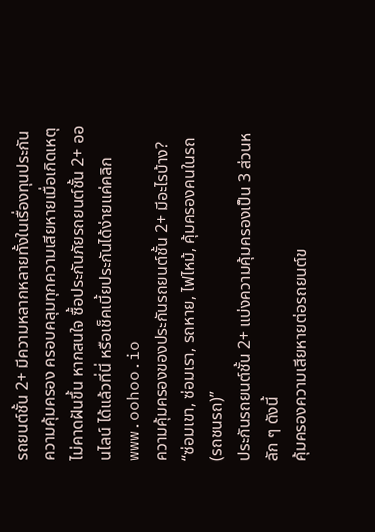รถยนต์ชั้น 2+ มีความหลากหลายทั้งในเรื่องทุนประกัน ความคุ้มครอง ครอบคลุมทุกความเสียหายเมื่อเกิดเหตุไม่คาดฝันขึ้น หากสนใจ ซื้อประกันภัยรถยนต์ชั้น 2+ ออนไลน์ ได้แล้วที่นี่ หรือเช็คเบี้ยประกันได้ง่ายแค่คลิก www.oohoo.io
ความคุ้มครองของประกันรถยนต์ชั้น 2+ มีอะไรบ้าง?
“ซ่อมเขา, ซ่อมเรา, รถหาย, ไฟไหม้, คุ้มครองคนในรถ (รถชนรถ)”
ประกันรถยนต์ชั้น 2+ แบ่งความคุ้มครองเป็น 3 ส่วนหลัก ๆ ดังนี้
คุ้มครองความเสียหายต่อรถยนต์ข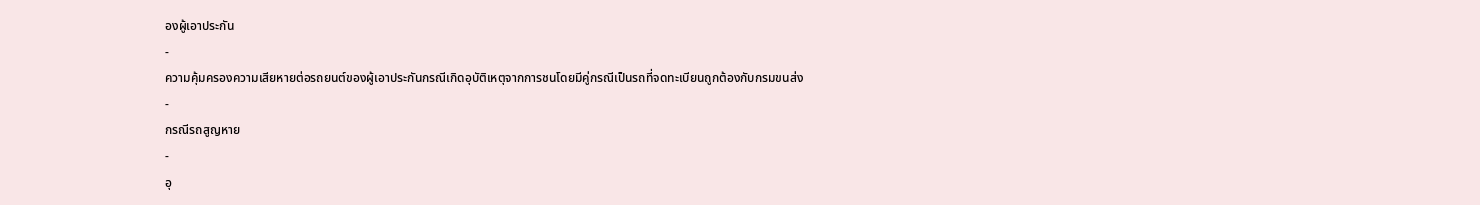องผู้เอาประกัน
-
ความคุ้มครองความเสียหายต่อรถยนต์ของผู้เอาประกันกรณีเกิดอุบัติเหตุจากการชนโดยมีคู่กรณีเป็นรถที่จดทะเบียนถูกต้องกับกรมขนส่ง
-
กรณีรถสูญหาย
-
อุ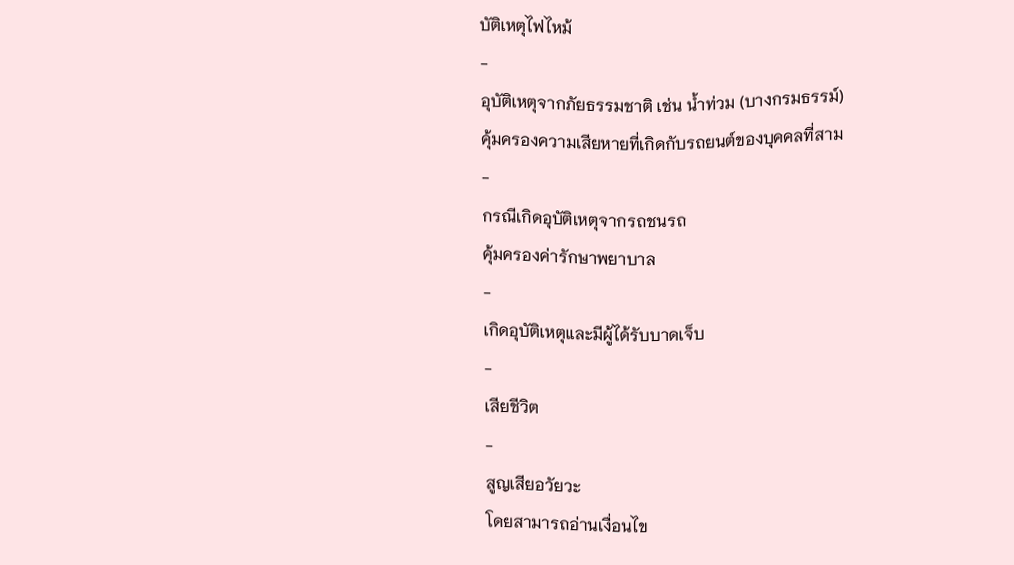บัติเหตุไฟไหม้
-
อุบัติเหตุจากภัยธรรมชาติ เช่น น้ำท่วม (บางกรมธรรม์)
คุ้มครองความเสียหายที่เกิดกับรถยนต์ของบุคคลที่สาม
-
กรณีเกิดอุบัติเหตุจากรถชนรถ
คุ้มครองค่ารักษาพยาบาล
-
เกิดอุบัติเหตุและมีผู้ได้รับบาดเจ็บ
-
เสียชีวิต
-
สูญเสียอวัยวะ
โดยสามารถอ่านเงื่อนไข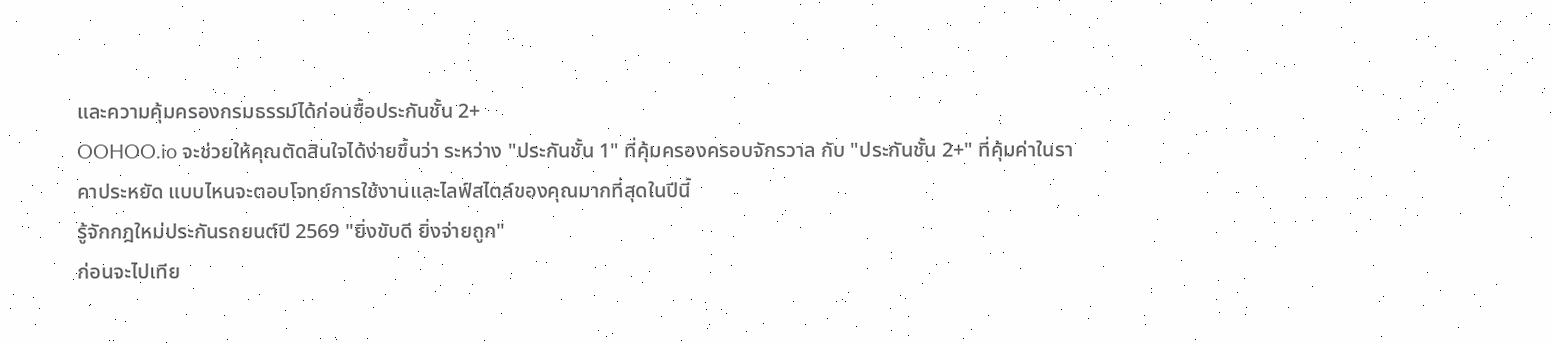และความคุ้มครองกรมธรรม์ได้ก่อนซื้อประกันชั้น 2+
OOHOO.io จะช่วยให้คุณตัดสินใจได้ง่ายขึ้นว่า ระหว่าง "ประกันชั้น 1" ที่คุ้มครองครอบจักรวาล กับ "ประกันชั้น 2+" ที่คุ้มค่าในราคาประหยัด แบบไหนจะตอบโจทย์การใช้งานและไลฟ์สไตล์ของคุณมากที่สุดในปีนี้
รู้จักกฎใหม่ประกันรถยนต์ปี 2569 "ยิ่งขับดี ยิ่งจ่ายถูก"
ก่อนจะไปเทีย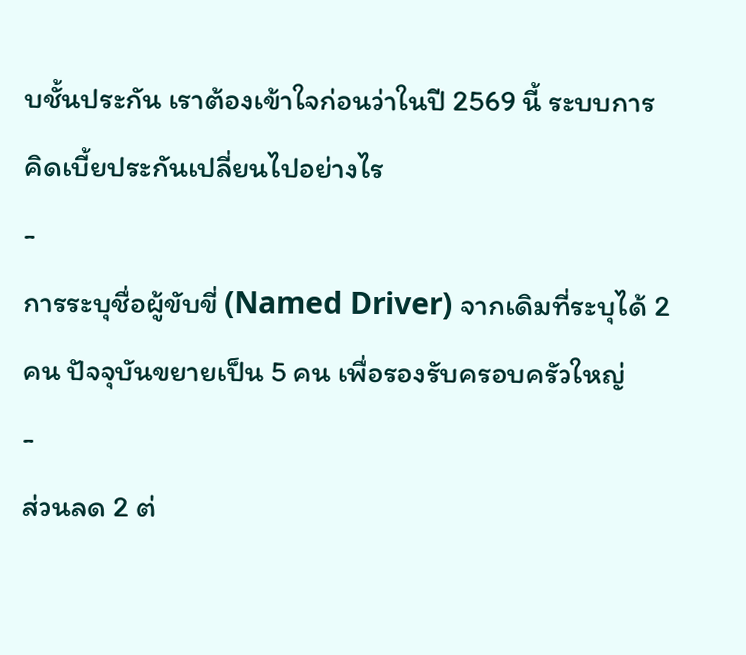บชั้นประกัน เราต้องเข้าใจก่อนว่าในปี 2569 นี้ ระบบการคิดเบี้ยประกันเปลี่ยนไปอย่างไร
-
การระบุชื่อผู้ขับขี่ (Named Driver) จากเดิมที่ระบุได้ 2 คน ปัจจุบันขยายเป็น 5 คน เพื่อรองรับครอบครัวใหญ่
-
ส่วนลด 2 ต่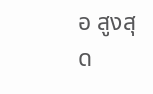อ สูงสุด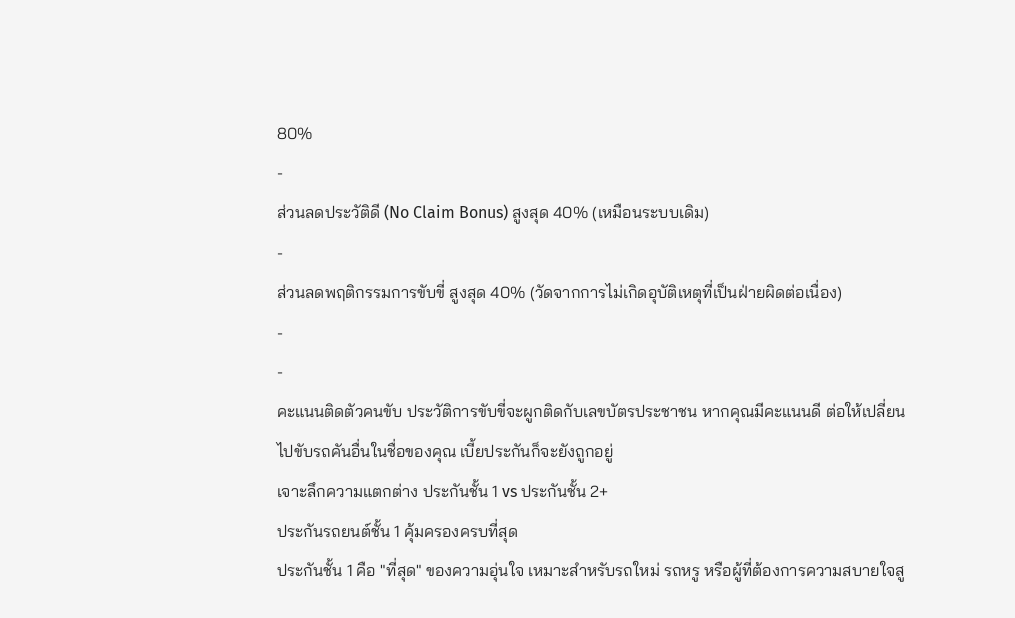80%
-
ส่วนลดประวัติดี (No Claim Bonus) สูงสุด 40% (เหมือนระบบเดิม)
-
ส่วนลดพฤติกรรมการขับขี่ สูงสุด 40% (วัดจากการไม่เกิดอุบัติเหตุที่เป็นฝ่ายผิดต่อเนื่อง)
-
-
คะแนนติดตัวคนขับ ประวัติการขับขี่จะผูกติดกับเลขบัตรประชาชน หากคุณมีคะแนนดี ต่อให้เปลี่ยนไปขับรถคันอื่นในชื่อของคุณ เบี้ยประกันก็จะยังถูกอยู่
เจาะลึกความแตกต่าง ประกันชั้น 1 vs ประกันชั้น 2+
ประกันรถยนต์ชั้น 1 คุ้มครองครบที่สุด
ประกันชั้น 1 คือ "ที่สุด" ของความอุ่นใจ เหมาะสำหรับรถใหม่ รถหรู หรือผู้ที่ต้องการความสบายใจสู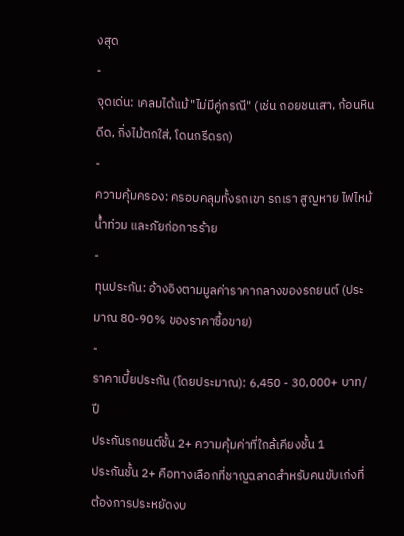งสุด
-
จุดเด่น: เคลมได้แม้ "ไม่มีคู่กรณี" (เช่น ถอยชนเสา, ก้อนหินดีด, กิ่งไม้ตกใส่, โดนกรีดรถ)
-
ความคุ้มครอง: ครอบคลุมทั้งรถเขา รถเรา สูญหาย ไฟไหม้ น้ำท่วม และภัยก่อการร้าย
-
ทุนประกัน: อ้างอิงตามมูลค่าราคากลางของรถยนต์ (ประมาณ 80-90% ของราคาซื้อขาย)
-
ราคาเบี้ยประกัน (โดยประมาณ): 6,450 - 30,000+ บาท/ปี
ประกันรถยนต์ชั้น 2+ ความคุ้มค่าที่ใกล้เคียงชั้น 1
ประกันชั้น 2+ คือทางเลือกที่ชาญฉลาดสำหรับคนขับเก่งที่ต้องการประหยัดงบ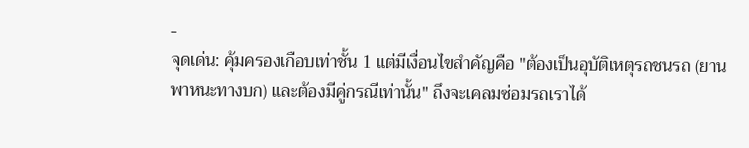-
จุดเด่น: คุ้มครองเกือบเท่าชั้น 1 แต่มีเงื่อนไขสำคัญคือ "ต้องเป็นอุบัติเหตุรถชนรถ (ยานพาหนะทางบก) และต้องมีคู่กรณีเท่านั้น" ถึงจะเคลมซ่อมรถเราได้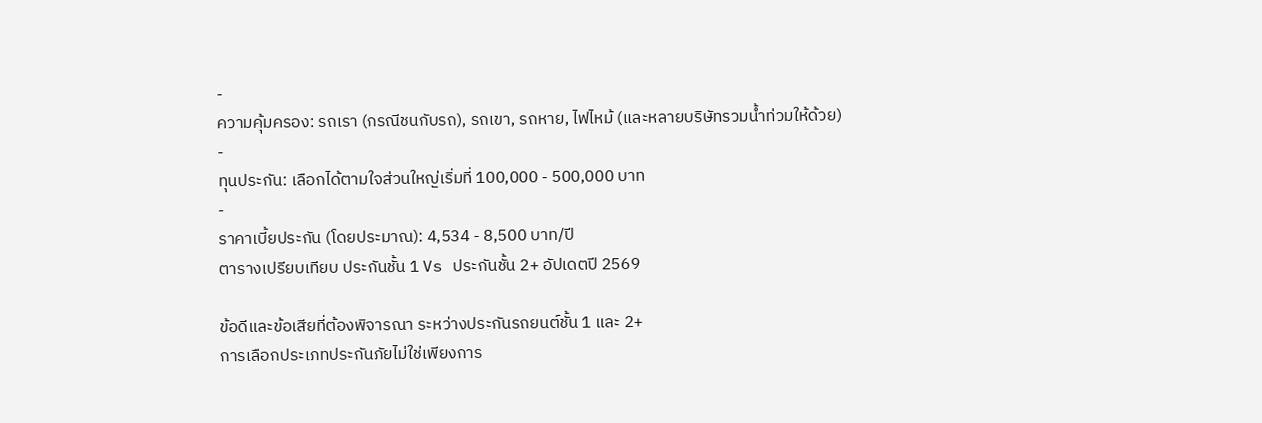-
ความคุ้มครอง: รถเรา (กรณีชนกับรถ), รถเขา, รถหาย, ไฟไหม้ (และหลายบริษัทรวมน้ำท่วมให้ด้วย)
-
ทุนประกัน: เลือกได้ตามใจส่วนใหญ่เริ่มที่ 100,000 - 500,000 บาท
-
ราคาเบี้ยประกัน (โดยประมาณ): 4,534 - 8,500 บาท/ปี
ตารางเปรียบเทียบ ประกันชั้น 1 Vs ประกันชั้น 2+ อัปเดตปี 2569

ข้อดีและข้อเสียที่ต้องพิจารณา ระหว่างประกันรถยนต์ชั้น 1 และ 2+
การเลือกประเภทประกันภัยไม่ใช่เพียงการ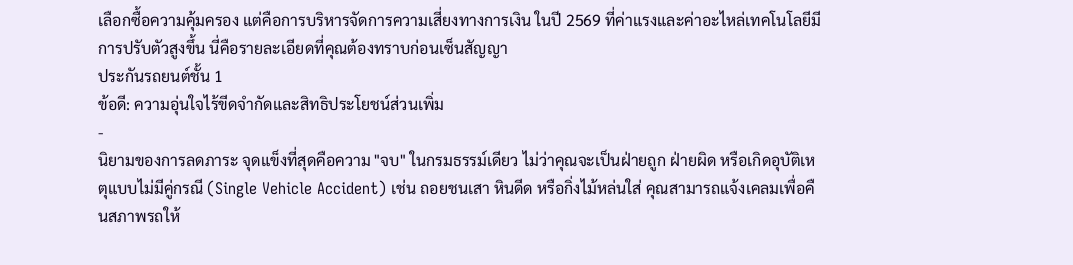เลือกซื้อความคุ้มครอง แต่คือการบริหารจัดการความเสี่ยงทางการเงิน ในปี 2569 ที่ค่าแรงและค่าอะไหล่เทคโนโลยีมีการปรับตัวสูงขึ้น นี่คือรายละเอียดที่คุณต้องทราบก่อนเซ็นสัญญา
ประกันรถยนต์ชั้น 1
ข้อดี: ความอุ่นใจไร้ขีดจำกัดและสิทธิประโยชน์ส่วนเพิ่ม
-
นิยามของการลดภาระ จุดแข็งที่สุดคือความ "จบ" ในกรมธรรม์เดียว ไม่ว่าคุณจะเป็นฝ่ายถูก ฝ่ายผิด หรือเกิดอุบัติเหตุแบบไม่มีคู่กรณี (Single Vehicle Accident) เช่น ถอยชนเสา หินดีด หรือกิ่งไม้หล่นใส่ คุณสามารถแจ้งเคลมเพื่อคืนสภาพรถให้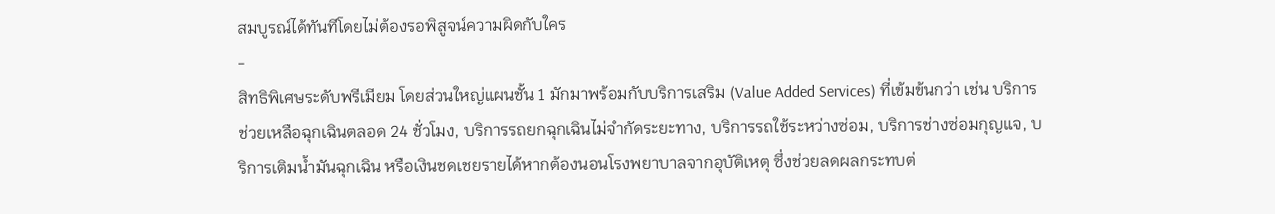สมบูรณ์ได้ทันทีโดยไม่ต้องรอพิสูจน์ความผิดกับใคร
-
สิทธิพิเศษระดับพรีเมียม โดยส่วนใหญ่แผนชั้น 1 มักมาพร้อมกับบริการเสริม (Value Added Services) ที่เข้มข้นกว่า เช่น บริการช่วยเหลือฉุกเฉินตลอด 24 ชั่วโมง, บริการรถยกฉุกเฉินไม่จำกัดระยะทาง, บริการรถใช้ระหว่างซ่อม, บริการช่างซ่อมกุญแจ, บริการเติมน้ำมันฉุกเฉิน หรือเงินชดเชยรายได้หากต้องนอนโรงพยาบาลจากอุบัติเหตุ ซึ่งช่วยลดผลกระทบต่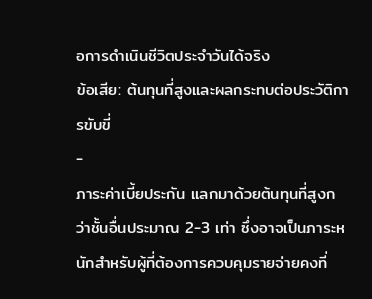อการดำเนินชีวิตประจำวันได้จริง
ข้อเสีย: ต้นทุนที่สูงและผลกระทบต่อประวัติการขับขี่
-
ภาระค่าเบี้ยประกัน แลกมาด้วยต้นทุนที่สูงกว่าชั้นอื่นประมาณ 2-3 เท่า ซึ่งอาจเป็นภาระหนักสำหรับผู้ที่ต้องการควบคุมรายจ่ายคงที่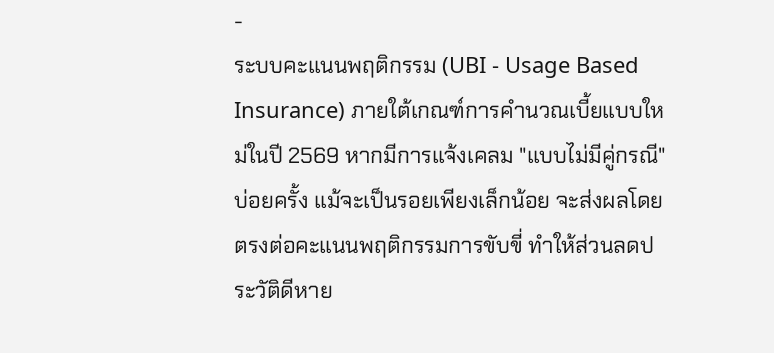-
ระบบคะแนนพฤติกรรม (UBI - Usage Based Insurance) ภายใต้เกณฑ์การคำนวณเบี้ยแบบใหม่ในปี 2569 หากมีการแจ้งเคลม "แบบไม่มีคู่กรณี" บ่อยครั้ง แม้จะเป็นรอยเพียงเล็กน้อย จะส่งผลโดยตรงต่อคะแนนพฤติกรรมการขับขี่ ทำให้ส่วนลดประวัติดีหาย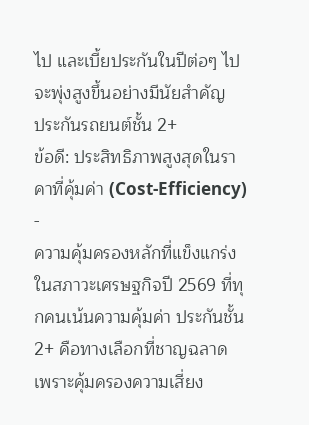ไป และเบี้ยประกันในปีต่อๆ ไปจะพุ่งสูงขึ้นอย่างมีนัยสำคัญ
ประกันรถยนต์ชั้น 2+
ข้อดี: ประสิทธิภาพสูงสุดในราคาที่คุ้มค่า (Cost-Efficiency)
-
ความคุ้มครองหลักที่แข็งแกร่ง ในสภาวะเศรษฐกิจปี 2569 ที่ทุกคนเน้นความคุ้มค่า ประกันชั้น 2+ คือทางเลือกที่ชาญฉลาด เพราะคุ้มครองความเสี่ยง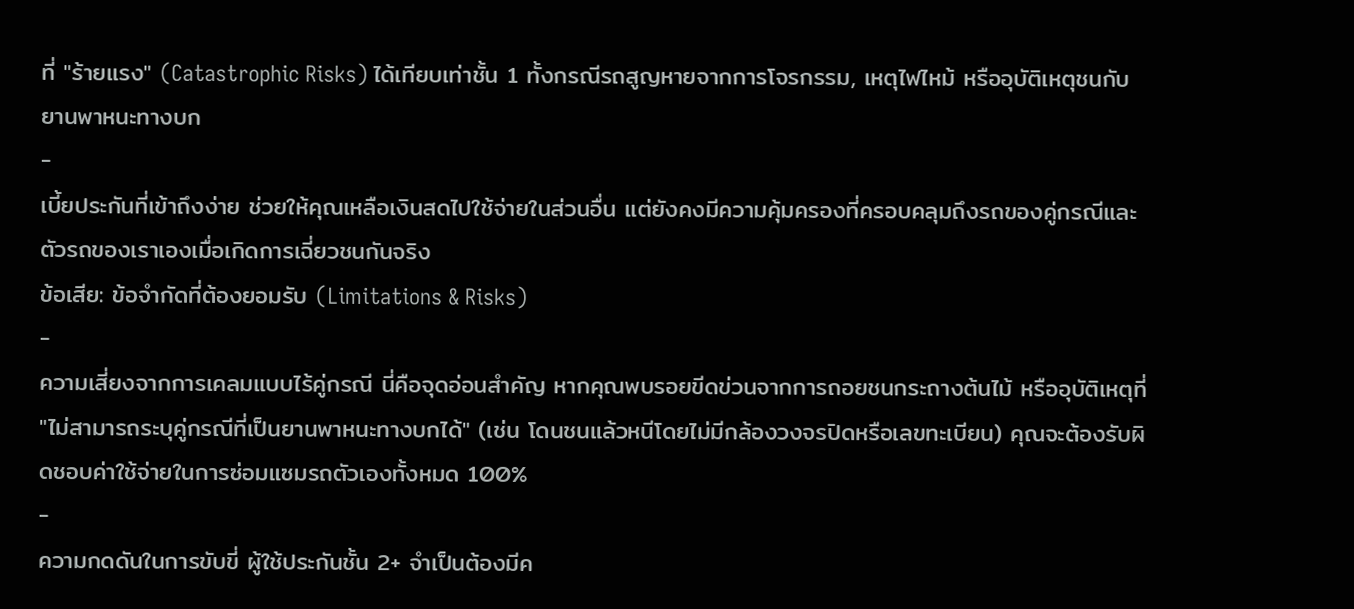ที่ "ร้ายแรง" (Catastrophic Risks) ได้เทียบเท่าชั้น 1 ทั้งกรณีรถสูญหายจากการโจรกรรม, เหตุไฟไหม้ หรืออุบัติเหตุชนกับยานพาหนะทางบก
-
เบี้ยประกันที่เข้าถึงง่าย ช่วยให้คุณเหลือเงินสดไปใช้จ่ายในส่วนอื่น แต่ยังคงมีความคุ้มครองที่ครอบคลุมถึงรถของคู่กรณีและตัวรถของเราเองเมื่อเกิดการเฉี่ยวชนกันจริง
ข้อเสีย: ข้อจำกัดที่ต้องยอมรับ (Limitations & Risks)
-
ความเสี่ยงจากการเคลมแบบไร้คู่กรณี นี่คือจุดอ่อนสำคัญ หากคุณพบรอยขีดข่วนจากการถอยชนกระถางต้นไม้ หรืออุบัติเหตุที่ "ไม่สามารถระบุคู่กรณีที่เป็นยานพาหนะทางบกได้" (เช่น โดนชนแล้วหนีโดยไม่มีกล้องวงจรปิดหรือเลขทะเบียน) คุณจะต้องรับผิดชอบค่าใช้จ่ายในการซ่อมแซมรถตัวเองทั้งหมด 100%
-
ความกดดันในการขับขี่ ผู้ใช้ประกันชั้น 2+ จำเป็นต้องมีค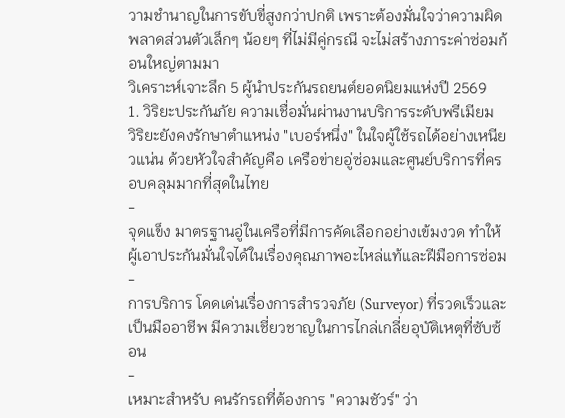วามชำนาญในการขับขี่สูงกว่าปกติ เพราะต้องมั่นใจว่าความผิดพลาดส่วนตัวเล็กๆ น้อยๆ ที่ไม่มีคู่กรณี จะไม่สร้างภาระค่าซ่อมก้อนใหญ่ตามมา
วิเคราะห์เจาะลึก 5 ผู้นำประกันรถยนต์ยอดนิยมแห่งปี 2569
1. วิริยะประกันภัย ความเชื่อมั่นผ่านงานบริการระดับพรีเมียม
วิริยะยังคงรักษาตำแหน่ง "เบอร์หนึ่ง" ในใจผู้ใช้รถได้อย่างเหนียวแน่น ด้วยหัวใจสำคัญคือ เครือข่ายอู่ซ่อมและศูนย์บริการที่ครอบคลุมมากที่สุดในไทย
-
จุดแข็ง มาตรฐานอู่ในเครือที่มีการคัดเลือกอย่างเข้มงวด ทำให้ผู้เอาประกันมั่นใจได้ในเรื่องคุณภาพอะไหล่แท้และฝีมือการซ่อม
-
การบริการ โดดเด่นเรื่องการสำรวจภัย (Surveyor) ที่รวดเร็วและเป็นมืออาชีพ มีความเชี่ยวชาญในการไกล่เกลี่ยอุบัติเหตุที่ซับซ้อน
-
เหมาะสำหรับ คนรักรถที่ต้องการ "ความชัวร์" ว่า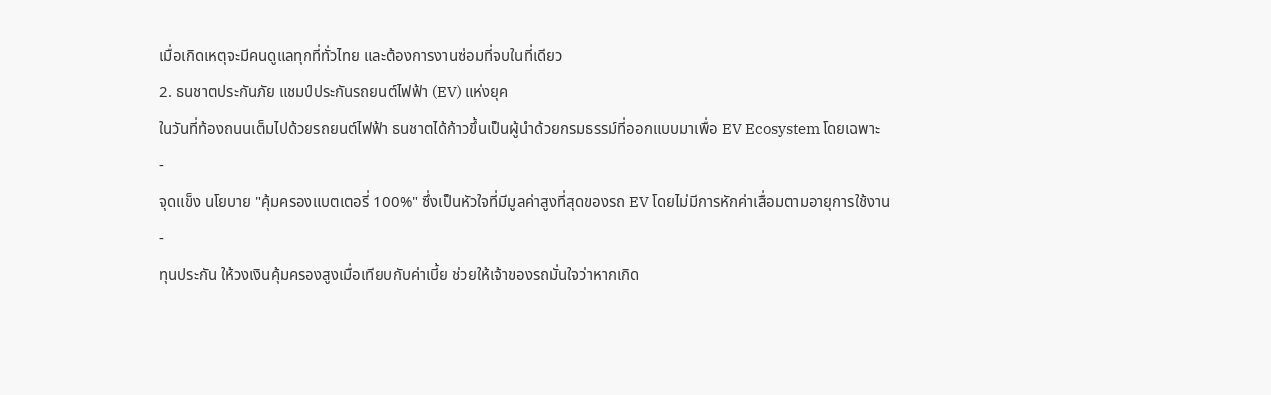เมื่อเกิดเหตุจะมีคนดูแลทุกที่ทั่วไทย และต้องการงานซ่อมที่จบในที่เดียว
2. ธนชาตประกันภัย แชมป์ประกันรถยนต์ไฟฟ้า (EV) แห่งยุค
ในวันที่ท้องถนนเต็มไปด้วยรถยนต์ไฟฟ้า ธนชาตได้ก้าวขึ้นเป็นผู้นำด้วยกรมธรรม์ที่ออกแบบมาเพื่อ EV Ecosystem โดยเฉพาะ
-
จุดแข็ง นโยบาย "คุ้มครองแบตเตอรี่ 100%" ซึ่งเป็นหัวใจที่มีมูลค่าสูงที่สุดของรถ EV โดยไม่มีการหักค่าเสื่อมตามอายุการใช้งาน
-
ทุนประกัน ให้วงเงินคุ้มครองสูงเมื่อเทียบกับค่าเบี้ย ช่วยให้เจ้าของรถมั่นใจว่าหากเกิด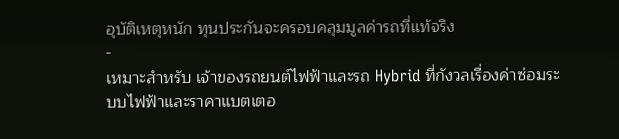อุบัติเหตุหนัก ทุนประกันจะครอบคลุมมูลค่ารถที่แท้จริง
-
เหมาะสำหรับ เจ้าของรถยนต์ไฟฟ้าและรถ Hybrid ที่กังวลเรื่องค่าซ่อมระบบไฟฟ้าและราคาแบตเตอ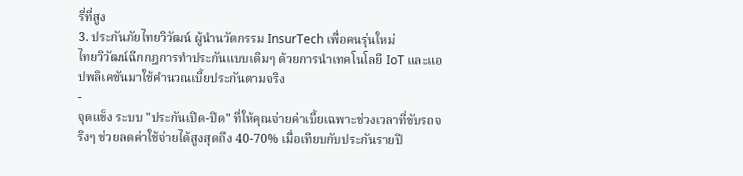รี่ที่สูง
3. ประกันภัยไทยวิวัฒน์ ผู้นำนวัตกรรม InsurTech เพื่อคนรุ่นใหม่
ไทยวิวัฒน์ฉีกกฎการทำประกันแบบเดิมๆ ด้วยการนำเทคโนโลยี IoT และแอปพลิเคชันมาใช้คำนวณเบี้ยประกันตามจริง
-
จุดแข็ง ระบบ "ประกันเปิด-ปิด" ที่ให้คุณจ่ายค่าเบี้ยเฉพาะช่วงเวลาที่ขับรถจริงๆ ช่วยลดค่าใช้จ่ายได้สูงสุดถึง 40-70% เมื่อเทียบกับประกันรายปี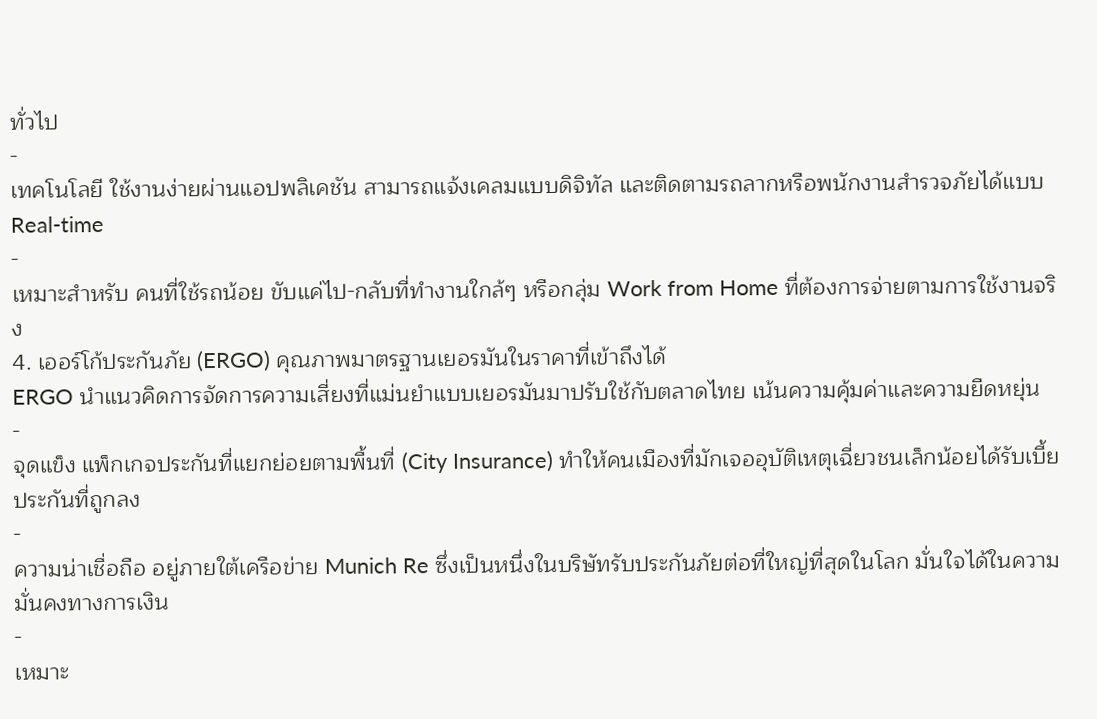ทั่วไป
-
เทคโนโลยี ใช้งานง่ายผ่านแอปพลิเคชัน สามารถแจ้งเคลมแบบดิจิทัล และติดตามรถลากหรือพนักงานสำรวจภัยได้แบบ Real-time
-
เหมาะสำหรับ คนที่ใช้รถน้อย ขับแค่ไป-กลับที่ทำงานใกล้ๆ หรือกลุ่ม Work from Home ที่ต้องการจ่ายตามการใช้งานจริง
4. เออร์โก้ประกันภัย (ERGO) คุณภาพมาตรฐานเยอรมันในราคาที่เข้าถึงได้
ERGO นำแนวคิดการจัดการความเสี่ยงที่แม่นยำแบบเยอรมันมาปรับใช้กับตลาดไทย เน้นความคุ้มค่าและความยืดหยุ่น
-
จุดแข็ง แพ็กเกจประกันที่แยกย่อยตามพื้นที่ (City Insurance) ทำให้คนเมืองที่มักเจออุบัติเหตุเฉี่ยวชนเล็กน้อยได้รับเบี้ยประกันที่ถูกลง
-
ความน่าเชื่อถือ อยู่ภายใต้เครือข่าย Munich Re ซึ่งเป็นหนึ่งในบริษัทรับประกันภัยต่อที่ใหญ่ที่สุดในโลก มั่นใจได้ในความมั่นคงทางการเงิน
-
เหมาะ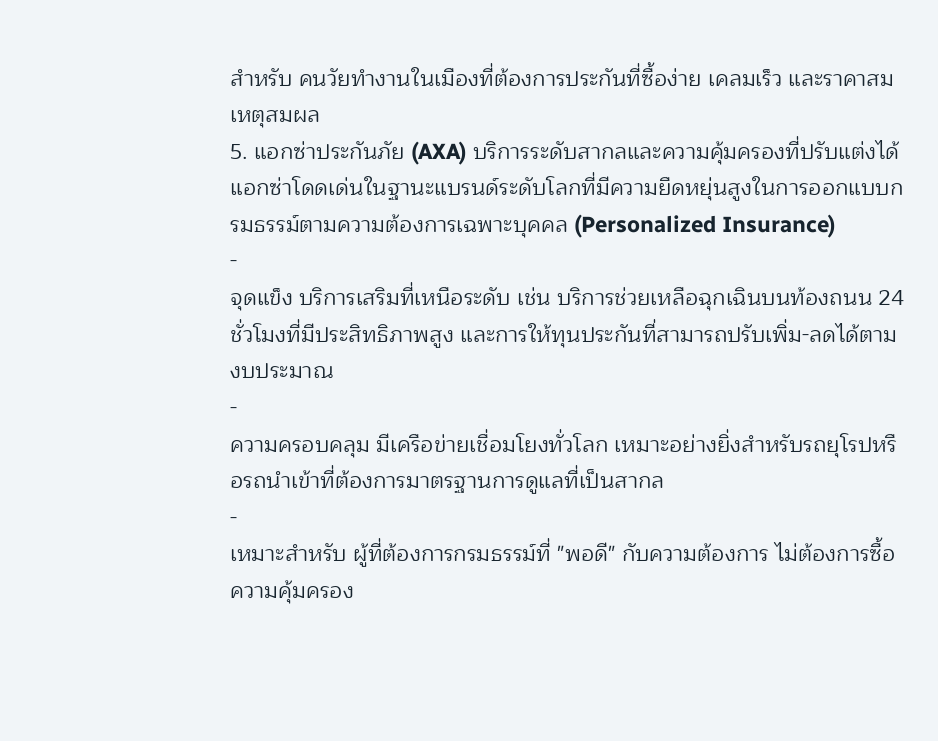สำหรับ คนวัยทำงานในเมืองที่ต้องการประกันที่ซื้อง่าย เคลมเร็ว และราคาสมเหตุสมผล
5. แอกซ่าประกันภัย (AXA) บริการระดับสากลและความคุ้มครองที่ปรับแต่งได้
แอกซ่าโดดเด่นในฐานะแบรนด์ระดับโลกที่มีความยืดหยุ่นสูงในการออกแบบกรมธรรม์ตามความต้องการเฉพาะบุคคล (Personalized Insurance)
-
จุดแข็ง บริการเสริมที่เหนือระดับ เช่น บริการช่วยเหลือฉุกเฉินบนท้องถนน 24 ชั่วโมงที่มีประสิทธิภาพสูง และการให้ทุนประกันที่สามารถปรับเพิ่ม-ลดได้ตามงบประมาณ
-
ความครอบคลุม มีเครือข่ายเชื่อมโยงทั่วโลก เหมาะอย่างยิ่งสำหรับรถยุโรปหรือรถนำเข้าที่ต้องการมาตรฐานการดูแลที่เป็นสากล
-
เหมาะสำหรับ ผู้ที่ต้องการกรมธรรม์ที่ "พอดี" กับความต้องการ ไม่ต้องการซื้อความคุ้มครอง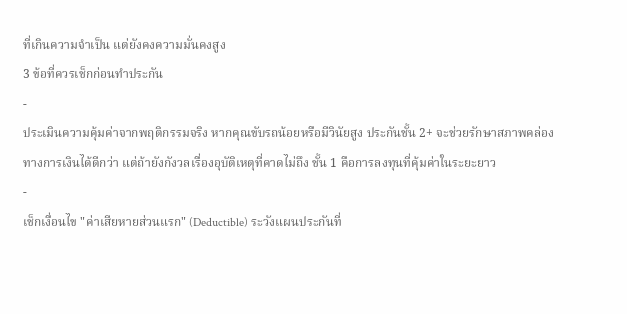ที่เกินความจำเป็น แต่ยังคงความมั่นคงสูง
3 ข้อที่ควรเช็กก่อนทำประกัน
-
ประเมินความคุ้มค่าจากพฤติกรรมจริง หากคุณขับรถน้อยหรือมีวินัยสูง ประกันชั้น 2+ จะช่วยรักษาสภาพคล่องทางการเงินได้ดีกว่า แต่ถ้ายังกังวลเรื่องอุบัติเหตุที่คาดไม่ถึง ชั้น 1 คือการลงทุนที่คุ้มค่าในระยะยาว
-
เช็กเงื่อนไข "ค่าเสียหายส่วนแรก" (Deductible) ระวังแผนประกันที่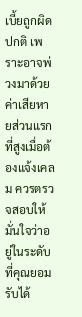เบี้ยถูกผิดปกติ เพราะอาจพ่วงมาด้วยค่าเสียหายส่วนแรกที่สูงเมื่อต้องแจ้งเคลม ควรตรวจสอบให้มั่นใจว่าอยู่ในระดับที่คุณยอมรับได้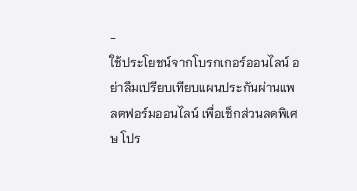-
ใช้ประโยชน์จากโบรกเกอร์ออนไลน์ อย่าลืมเปรียบเทียบแผนประกันผ่านแพลตฟอร์มออนไลน์ เพื่อเช็กส่วนลดพิเศษ โปร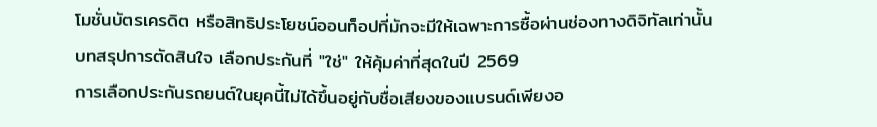โมชั่นบัตรเครดิต หรือสิทธิประโยชน์ออนท็อปที่มักจะมีให้เฉพาะการซื้อผ่านช่องทางดิจิทัลเท่านั้น
บทสรุปการตัดสินใจ เลือกประกันที่ "ใช่" ให้คุ้มค่าที่สุดในปี 2569
การเลือกประกันรถยนต์ในยุคนี้ไม่ได้ขึ้นอยู่กับชื่อเสียงของแบรนด์เพียงอ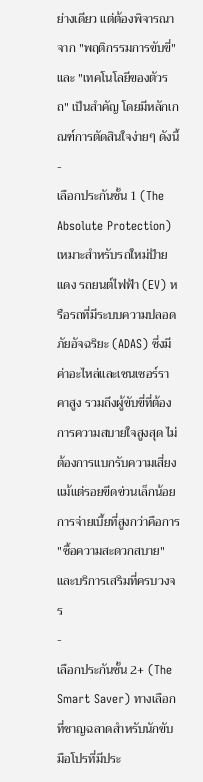ย่างเดียว แต่ต้องพิจารณาจาก "พฤติกรรมการขับขี่" และ "เทคโนโลยีของตัวรถ" เป็นสำคัญ โดยมีหลักเกณฑ์การตัดสินใจง่ายๆ ดังนี้
-
เลือกประกันชั้น 1 (The Absolute Protection) เหมาะสำหรับรถใหม่ป้ายแดง รถยนต์ไฟฟ้า (EV) หรือรถที่มีระบบความปลอดภัยอัจฉริยะ (ADAS) ซึ่งมีค่าอะไหล่และเซนเซอร์ราคาสูง รวมถึงผู้ขับขี่ที่ต้องการความสบายใจสูงสุด ไม่ต้องการแบกรับความเสี่ยงแม้แต่รอยขีดข่วนเล็กน้อย การจ่ายเบี้ยที่สูงกว่าคือการ "ซื้อความสะดวกสบาย" และบริการเสริมที่ครบวงจร
-
เลือกประกันชั้น 2+ (The Smart Saver) ทางเลือกที่ชาญฉลาดสำหรับนักขับมือโปรที่มีประ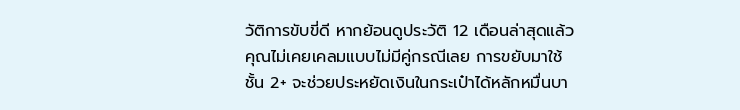วัติการขับขี่ดี หากย้อนดูประวัติ 12 เดือนล่าสุดแล้วคุณไม่เคยเคลมแบบไม่มีคู่กรณีเลย การขยับมาใช้ชั้น 2+ จะช่วยประหยัดเงินในกระเป๋าได้หลักหมื่นบา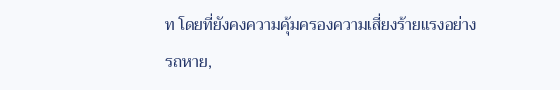ท โดยที่ยังคงความคุ้มครองความเสี่ยงร้ายแรงอย่าง รถหาย,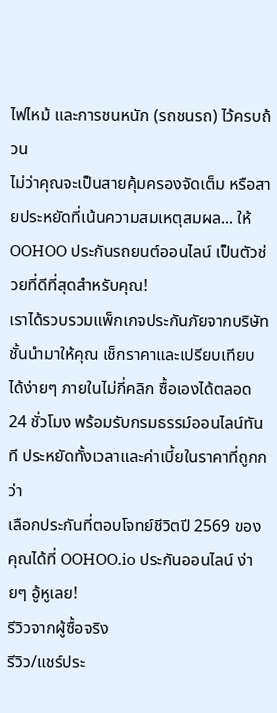ไฟไหม้ และการชนหนัก (รถชนรถ) ไว้ครบถ้วน
ไม่ว่าคุณจะเป็นสายคุ้มครองจัดเต็ม หรือสายประหยัดที่เน้นความสมเหตุสมผล... ให้ OOHOO ประกันรถยนต์ออนไลน์ เป็นตัวช่วยที่ดีที่สุดสำหรับคุณ!
เราได้รวบรวมแพ็กเกจประกันภัยจากบริษัทชั้นนำมาให้คุณ เช็กราคาและเปรียบเทียบ ได้ง่ายๆ ภายในไม่กี่คลิก ซื้อเองได้ตลอด 24 ชั่วโมง พร้อมรับกรมธรรม์ออนไลน์ทันที ประหยัดทั้งเวลาและค่าเบี้ยในราคาที่ถูกกว่า
เลือกประกันที่ตอบโจทย์ชีวิตปี 2569 ของคุณได้ที่ OOHOO.io ประกันออนไลน์ ง่ายๆ อู้หูเลย!
รีวิวจากผู้ซื้อจริง
รีวิว/แชร์ประ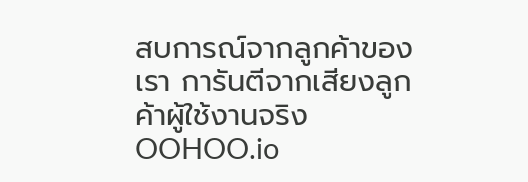สบการณ์จากลูกค้าของเรา การันตีจากเสียงลูกค้าผู้ใช้งานจริง OOHOO.io